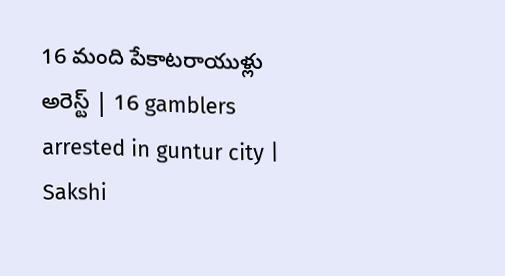16 మంది పేకాటరాయుళ్లు అరెస్ట్ | 16 gamblers arrested in guntur city | Sakshi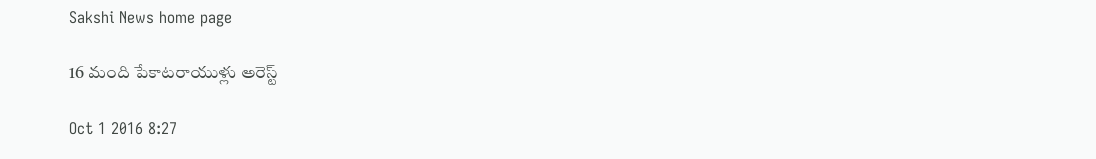Sakshi News home page

16 మంది పేకాటరాయుళ్లు అరెస్ట్

Oct 1 2016 8:27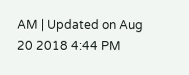AM | Updated on Aug 20 2018 4:44 PM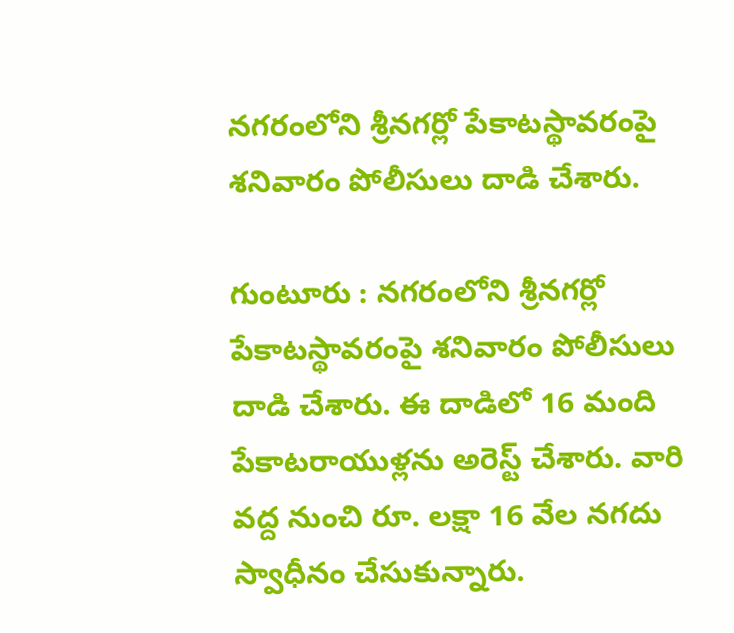నగరంలోని శ్రీనగర్లో పేకాటస్థావరంపై శనివారం పోలీసులు దాడి చేశారు.

గుంటూరు : నగరంలోని శ్రీనగర్లో పేకాటస్థావరంపై శనివారం పోలీసులు దాడి చేశారు. ఈ దాడిలో 16 మంది పేకాటరాయుళ్లను అరెస్ట్ చేశారు. వారి వద్ద నుంచి రూ. లక్షా 16 వేల నగదు స్వాధీనం చేసుకున్నారు.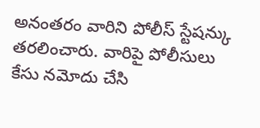అనంతరం వారిని పోలీస్ స్టేషన్కు తరలించారు. వారిపై పోలీసులు కేసు నమోదు చేసి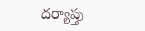దర్యాప్తు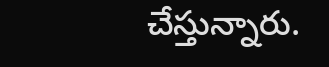చేస్తున్నారు.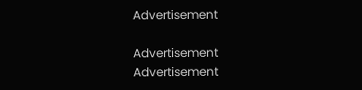Advertisement

Advertisement
Advertisement